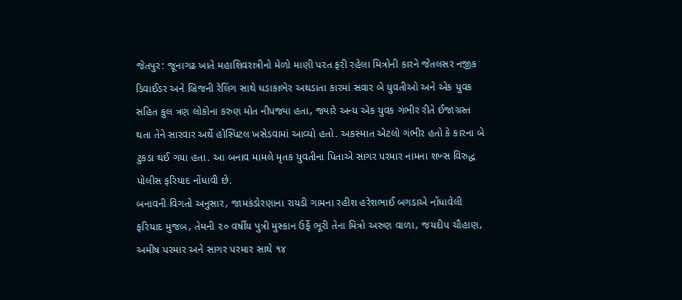જેતપુર: જૂનાગઢ ખાતે મહાશિવરાત્રીનો મેળો માણી પરત ફરી રહેલા મિત્રોની કારને જેતલસર નજીક ડિવાઈડર અને બ્રિજની રેલિંગ સાથે ધડાકાભેર અથડાતા કારમાં સવાર બે યુવતીઓ અને એક યુવક સહિત કુલ ત્રણ લોકોના કરુણ મોત નીપજ્યા હતા, જ્યારે અન્ય એક યુવક ગંભીર રીતે ઈજાગ્રસ્ત થતા તેને સારવાર અર્થે હોસ્પિટલ ખસેડવામાં આવ્યો હતો. અકસ્માત એટલો ગંભીર હતો કે કારના બે ટુકડા થઈ ગયા હતા. આ બનાવ મામલે મૃતક યુવતીના પિતાએ સાગર પરમાર નામના શખ્સ વિરુદ્ધ પોલીસ ફરિયાદ નોંધાવી છે.
બનાવની વિગતો અનુસાર, જામકંડોરણાના રાયડી ગામના રહીશ હરેશભાઈ બગડાએ નોંધાવેલી ફરિયાદ મુજબ, તેમની ૨૦ વર્ષીય પુત્રી મુસ્કાન ઉર્ફે ભૂરી તેના મિત્રો અરુણ વાળા, જયદીપ ચૌહાણ, અમીષ પરમાર અને સાગર પરમાર સાથે ૧૪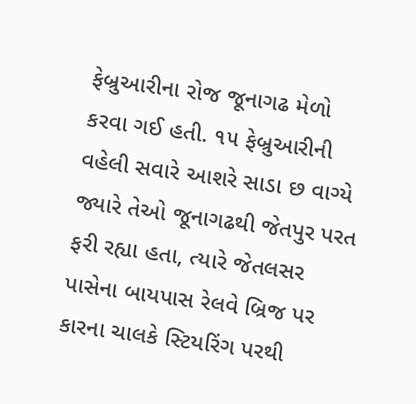ફેબ્રુઆરીના રોજ જૂનાગઢ મેળો કરવા ગઈ હતી. ૧૫ ફેબ્રુઆરીની વહેલી સવારે આશરે સાડા છ વાગ્યે જ્યારે તેઓ જૂનાગઢથી જેતપુર પરત ફરી રહ્યા હતા, ત્યારે જેતલસર પાસેના બાયપાસ રેલવે બ્રિજ પર કારના ચાલકે સ્ટિયરિંગ પરથી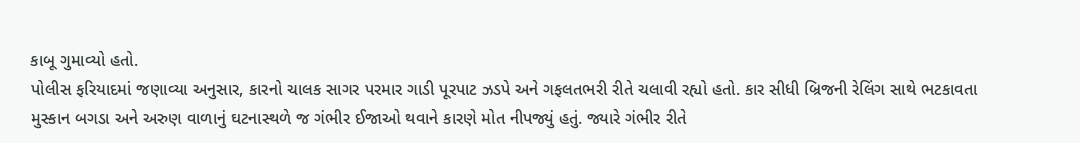કાબૂ ગુમાવ્યો હતો.
પોલીસ ફરિયાદમાં જણાવ્યા અનુસાર, કારનો ચાલક સાગર પરમાર ગાડી પૂરપાટ ઝડપે અને ગફલતભરી રીતે ચલાવી રહ્યો હતો. કાર સીધી બ્રિજની રેલિંગ સાથે ભટકાવતા મુસ્કાન બગડા અને અરુણ વાળાનું ઘટનાસ્થળે જ ગંભીર ઈજાઓ થવાને કારણે મોત નીપજ્યું હતું. જ્યારે ગંભીર રીતે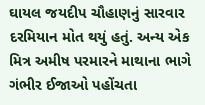ઘાયલ જયદીપ ચૌહાણનું સારવાર દરમિયાન મોત થયું હતું. અન્ય એક મિત્ર અમીષ પરમારને માથાના ભાગે ગંભીર ઈજાઓ પહોંચતા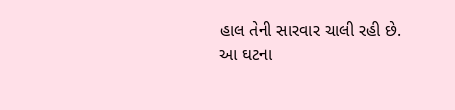હાલ તેની સારવાર ચાલી રહી છે.
આ ઘટના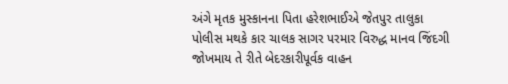અંગે મૃતક મુસ્કાનના પિતા હરેશભાઈએ જેતપુર તાલુકા પોલીસ મથકે કાર ચાલક સાગર પરમાર વિરુદ્ધ માનવ જિંદગી જોખમાય તે રીતે બેદરકારીપૂર્વક વાહન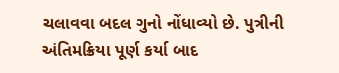ચલાવવા બદલ ગુનો નોંધાવ્યો છે. પુત્રીની અંતિમક્રિયા પૂર્ણ કર્યા બાદ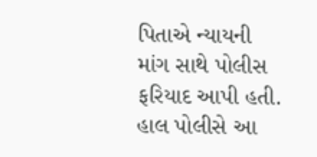પિતાએ ન્યાયની માંગ સાથે પોલીસ ફરિયાદ આપી હતી. હાલ પોલીસે આ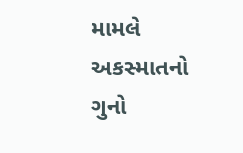મામલે અકસ્માતનો ગુનો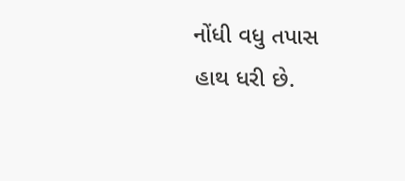નોંધી વધુ તપાસ હાથ ધરી છે.